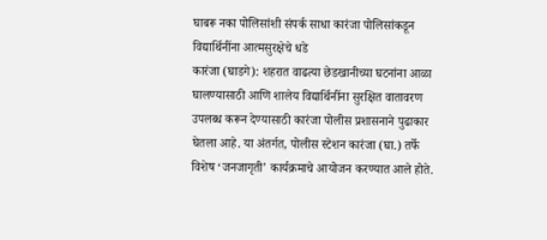घाबरू नका पोलिसांशी संपर्क साधा कारंजा पोलिसांकडून विद्यार्थिनींना आत्मसुरक्षेचे धडे
कारंजा (घाडगे): शहरात वाढत्या छेडखानीच्या घटनांना आळा घालण्यासाठी आणि शालेय विद्यार्थिनींना सुरक्षित वातावरण उपलब्ध करून देण्यासाठी कारंजा पोलीस प्रशासनाने पुढाकार घेतला आहे. या अंतर्गत, पोलीस स्टेशन कारंजा (घा.) तर्फे विशेष ‘जनजागृती’ कार्यक्रमाचे आयोजन करण्यात आले होते.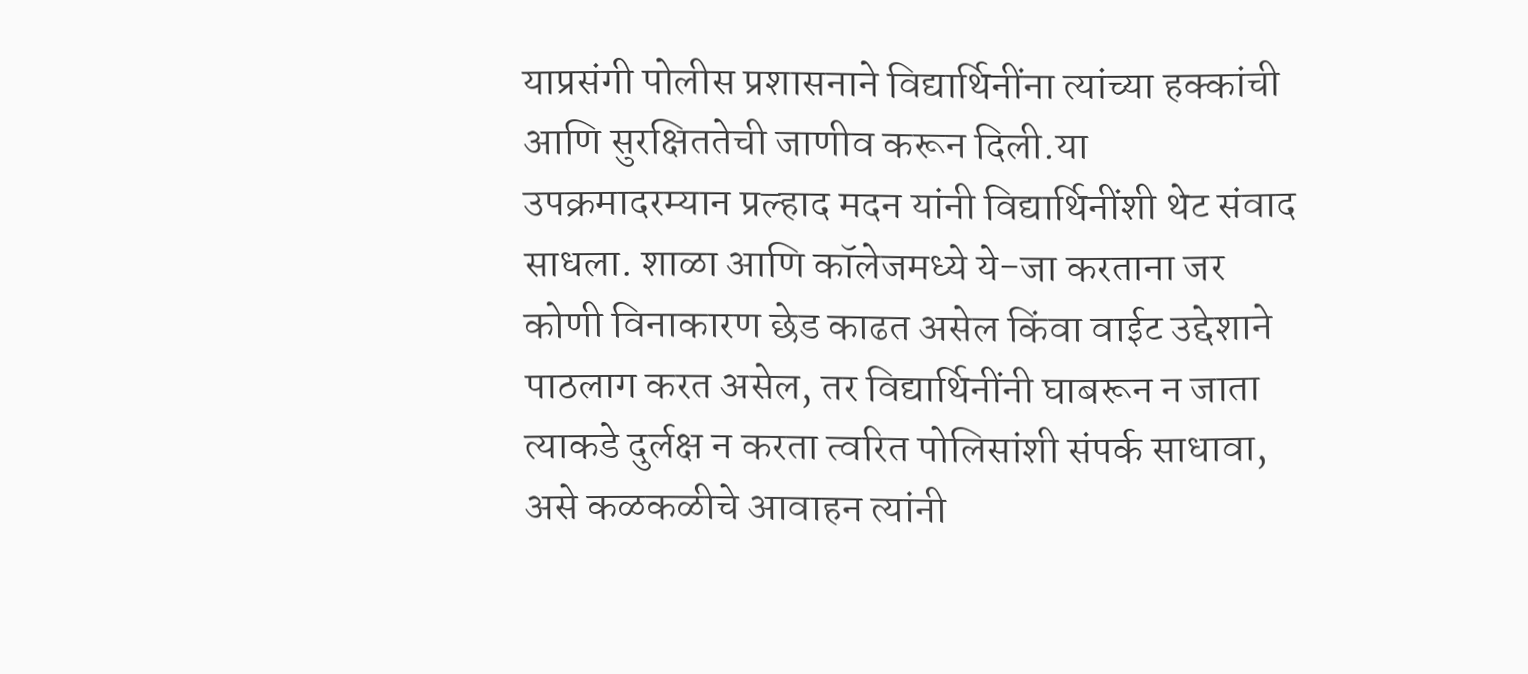याप्रसंगी पोलीस प्रशासनाने विद्यार्थिनींना त्यांच्या हक्कांची आणि सुरक्षिततेची जाणीव करून दिली.या उपक्रमादरम्यान प्रल्हाद मदन यांनी विद्यार्थिनींशी थेट संवाद साधला. शाळा आणि कॉलेजमध्ये ये-जा करताना जर कोणी विनाकारण छेड काढत असेल किंवा वाईट उद्देशाने पाठलाग करत असेल, तर विद्यार्थिनींनी घाबरून न जाता त्याकडे दुर्लक्ष न करता त्वरित पोलिसांशी संपर्क साधावा, असे कळकळीचे आवाहन त्यांनी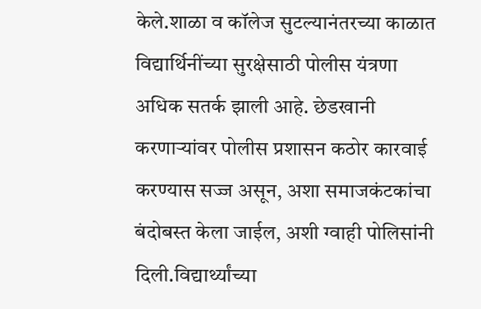केले.शाळा व कॉलेज सुटल्यानंतरच्या काळात विद्यार्थिनींच्या सुरक्षेसाठी पोलीस यंत्रणा अधिक सतर्क झाली आहे. छेडखानी करणाऱ्यांवर पोलीस प्रशासन कठोर कारवाई करण्यास सज्ज असून, अशा समाजकंटकांचा बंदोबस्त केला जाईल, अशी ग्वाही पोलिसांनी दिली.विद्यार्थ्यांच्या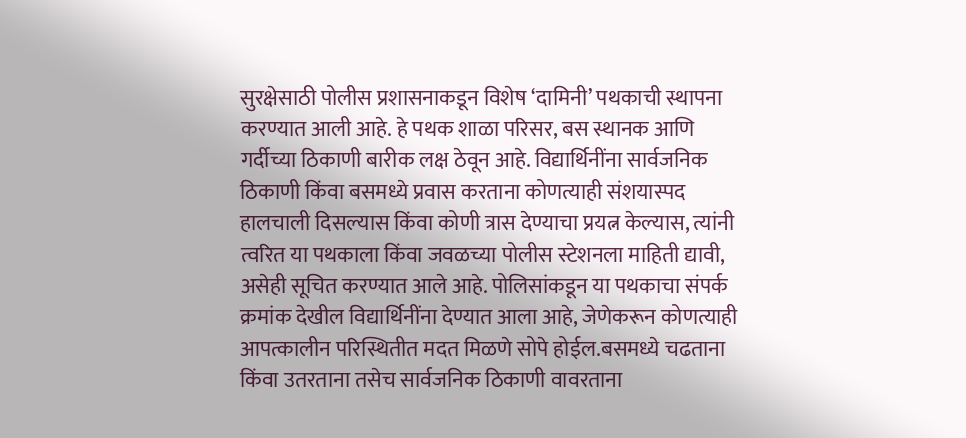सुरक्षेसाठी पोलीस प्रशासनाकडून विशेष ‘दामिनी’ पथकाची स्थापना करण्यात आली आहे. हे पथक शाळा परिसर, बस स्थानक आणि गर्दीच्या ठिकाणी बारीक लक्ष ठेवून आहे. विद्यार्थिनींना सार्वजनिक ठिकाणी किंवा बसमध्ये प्रवास करताना कोणत्याही संशयास्पद हालचाली दिसल्यास किंवा कोणी त्रास देण्याचा प्रयत्न केल्यास, त्यांनी त्वरित या पथकाला किंवा जवळच्या पोलीस स्टेशनला माहिती द्यावी, असेही सूचित करण्यात आले आहे. पोलिसांकडून या पथकाचा संपर्क क्रमांक देखील विद्यार्थिनींना देण्यात आला आहे, जेणेकरून कोणत्याही आपत्कालीन परिस्थितीत मदत मिळणे सोपे होईल.बसमध्ये चढताना किंवा उतरताना तसेच सार्वजनिक ठिकाणी वावरताना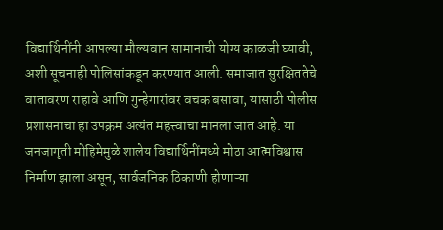विद्यार्थिनींनी आपल्या मौल्यवान सामानाची योग्य काळजी घ्यावी, अशी सूचनाही पोलिसांकडून करण्यात आली. समाजात सुरक्षिततेचे वातावरण राहावे आणि गुन्हेगारांवर वचक बसावा, यासाठी पोलीस प्रशासनाचा हा उपक्रम अत्यंत महत्त्वाचा मानला जात आहे. या जनजागृती मोहिमेमुळे शालेय विद्यार्थिनींमध्ये मोठा आत्मविश्वास निर्माण झाला असून, सार्वजनिक ठिकाणी होणाऱ्या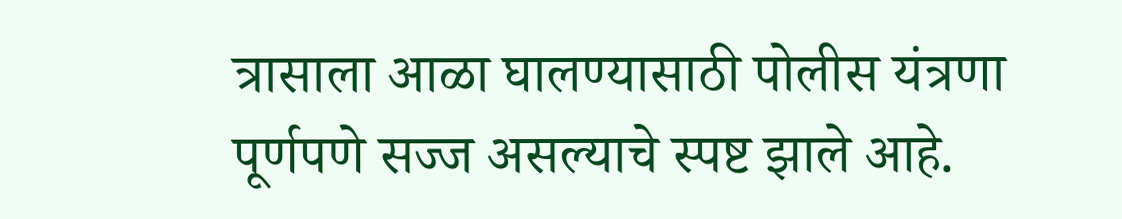त्रासाला आळा घालण्यासाठी पोलीस यंत्रणा पूर्णपणे सज्ज असल्याचे स्पष्ट झाले आहे.